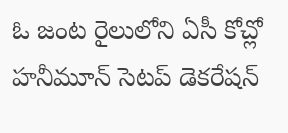ఓ జంట రైలులోని ఏసీ కోచ్లో హనీమూన్ సెటప్ డెకరేషన్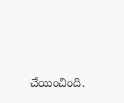చేయించింది.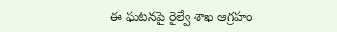ఈ ఘటనపై రైల్వే శాఖ ఆగ్రహం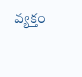వ్యక్తం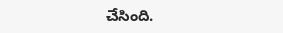చేసింది.